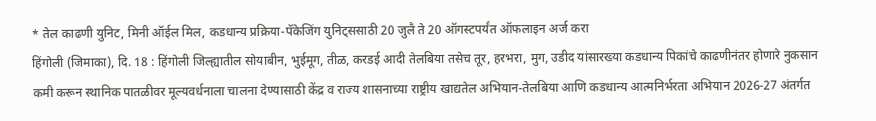* तेल काढणी युनिट, मिनी ऑईल मिल, कडधान्य प्रक्रिया-पॅकेजिंग युनिट्ससाठी 20 जुलै ते 20 ऑगस्टपर्यंत ऑफलाइन अर्ज करा
हिंगोली (जिमाका), दि. 18 : हिंगोली जिल्ह्यातील सोयाबीन, भुईमूग, तीळ, करडई आदी तेलबिया तसेच तूर, हरभरा, मुग, उडीद यांसारख्या कडधान्य पिकांचे काढणीनंतर होणारे नुकसान कमी करून स्थानिक पातळीवर मूल्यवर्धनाला चालना देण्यासाठी केंद्र व राज्य शासनाच्या राष्ट्रीय खाद्यतेल अभियान-तेलबिया आणि कडधान्य आत्मनिर्भरता अभियान 2026-27 अंतर्गत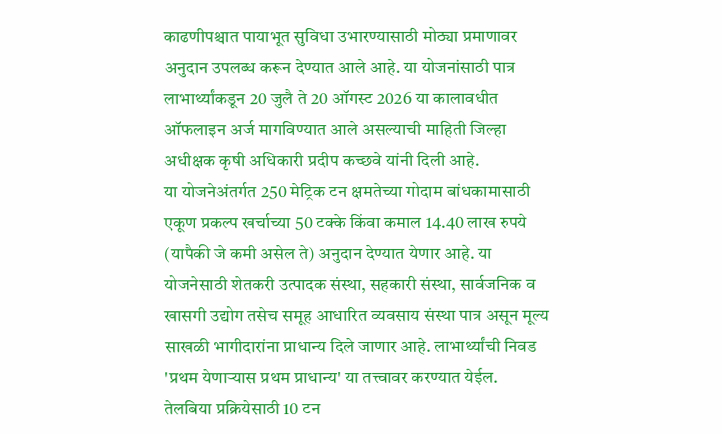काढणीपश्चात पायाभूत सुविधा उभारण्यासाठी मोठ्या प्रमाणावर अनुदान उपलब्ध करून देण्यात आले आहे. या योजनांसाठी पात्र लाभार्थ्यांकडून 20 जुलै ते 20 ऑगस्ट 2026 या कालावधीत ऑफलाइन अर्ज मागविण्यात आले असल्याची माहिती जिल्हा अधीक्षक कृषी अधिकारी प्रदीप कच्छवे यांनी दिली आहे.
या योजनेअंतर्गत 250 मेट्रिक टन क्षमतेच्या गोदाम बांधकामासाठी एकूण प्रकल्प खर्चाच्या 50 टक्के किंवा कमाल 14.40 लाख रुपये (यापैकी जे कमी असेल ते) अनुदान देण्यात येणार आहे. या योजनेसाठी शेतकरी उत्पादक संस्था, सहकारी संस्था, सार्वजनिक व खासगी उद्योग तसेच समूह आधारित व्यवसाय संस्था पात्र असून मूल्य साखळी भागीदारांना प्राधान्य दिले जाणार आहे. लाभार्थ्यांची निवड 'प्रथम येणाऱ्यास प्रथम प्राधान्य' या तत्त्वावर करण्यात येईल.
तेलबिया प्रक्रियेसाठी 10 टन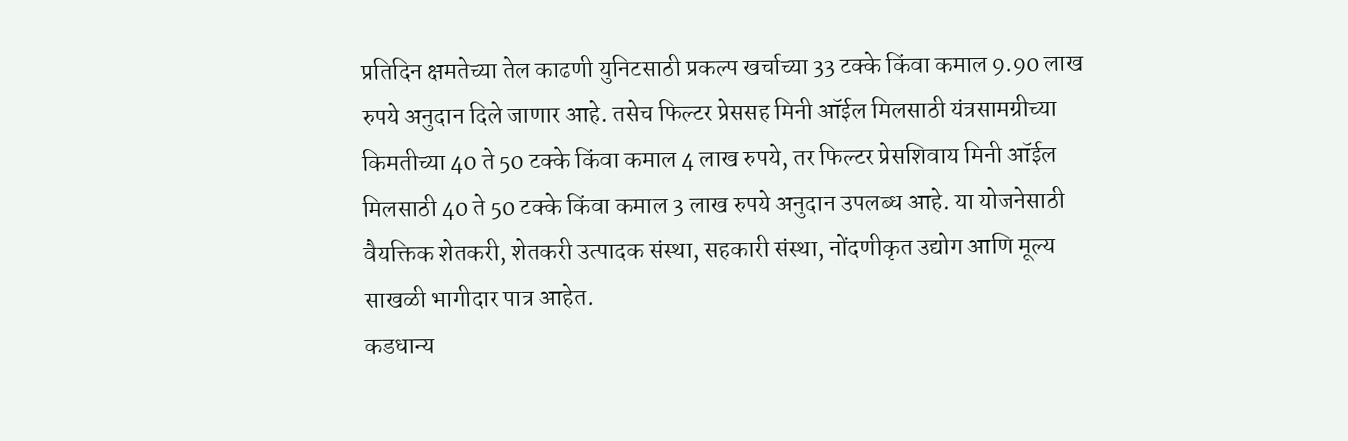प्रतिदिन क्षमतेच्या तेल काढणी युनिटसाठी प्रकल्प खर्चाच्या 33 टक्के किंवा कमाल 9.90 लाख रुपये अनुदान दिले जाणार आहे. तसेच फिल्टर प्रेससह मिनी ऑईल मिलसाठी यंत्रसामग्रीच्या किमतीच्या 40 ते 50 टक्के किंवा कमाल 4 लाख रुपये, तर फिल्टर प्रेसशिवाय मिनी ऑईल मिलसाठी 40 ते 50 टक्के किंवा कमाल 3 लाख रुपये अनुदान उपलब्ध आहे. या योजनेसाठी वैयक्तिक शेतकरी, शेतकरी उत्पादक संस्था, सहकारी संस्था, नोंदणीकृत उद्योग आणि मूल्य साखळी भागीदार पात्र आहेत.
कडधान्य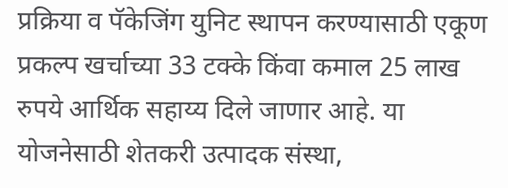प्रक्रिया व पॅकेजिंग युनिट स्थापन करण्यासाठी एकूण प्रकल्प खर्चाच्या 33 टक्के किंवा कमाल 25 लाख रुपये आर्थिक सहाय्य दिले जाणार आहे. या योजनेसाठी शेतकरी उत्पादक संस्था,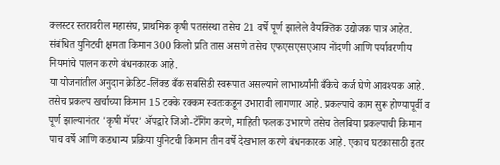क्लस्टर स्तरावरील महासंघ, प्राथमिक कृषी पतसंस्था तसेच 21 वर्षे पूर्ण झालेले वैयक्तिक उद्योजक पात्र आहेत. संबंधित युनिटची क्षमता किमान 300 किलो प्रति तास असणे तसेच एफएसएसएआय नोंदणी आणि पर्यावरणीय नियमांचे पालन करणे बंधनकारक आहे.
या योजनांतील अनुदान क्रेडिट-लिंक्ड बँक सबसिडी स्वरूपात असल्याने लाभार्थ्यांनी बँकेचे कर्ज घेणे आवश्यक आहे. तसेच प्रकल्प खर्चाच्या किमान 15 टक्के रक्कम स्वतःकडून उभारावी लागणार आहे. प्रकल्पाचे काम सुरू होण्यापूर्वी व पूर्ण झाल्यानंतर 'कृषी मॅपर' ॲपद्वारे जिओ-टॅगिंग करणे, माहिती फलक उभारणे तसेच तेलबिया प्रकल्पाची किमान पाच वर्षे आणि कडधान्य प्रक्रिया युनिटची किमान तीन वर्षे देखभाल करणे बंधनकारक आहे. एकाच घटकासाठी इतर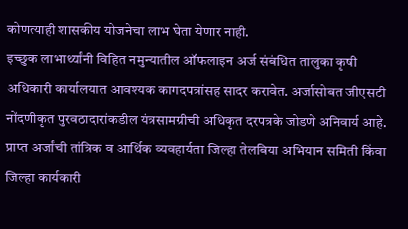कोणत्याही शासकीय योजनेचा लाभ घेता येणार नाही.
इच्छुक लाभार्थ्यांनी विहित नमुन्यातील ऑफलाइन अर्ज संबंधित तालुका कृषी अधिकारी कार्यालयात आवश्यक कागदपत्रांसह सादर करावेत. अर्जासोबत जीएसटी नोंदणीकृत पुरवठादारांकडील यंत्रसामग्रीची अधिकृत दरपत्रके जोडणे अनिवार्य आहे. प्राप्त अर्जांची तांत्रिक व आर्थिक व्यवहार्यता जिल्हा तेलबिया अभियान समिती किंवा जिल्हा कार्यकारी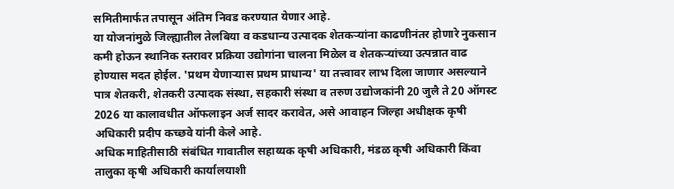समितीमार्फत तपासून अंतिम निवड करण्यात येणार आहे.
या योजनांमुळे जिल्ह्यातील तेलबिया व कडधान्य उत्पादक शेतकऱ्यांना काढणीनंतर होणारे नुकसान कमी होऊन स्थानिक स्तरावर प्रक्रिया उद्योगांना चालना मिळेल व शेतकऱ्यांच्या उत्पन्नात वाढ होण्यास मदत होईल. 'प्रथम येणाऱ्यास प्रथम प्राधान्य' या तत्त्वावर लाभ दिला जाणार असल्याने पात्र शेतकरी, शेतकरी उत्पादक संस्था, सहकारी संस्था व तरुण उद्योजकांनी 20 जुलै ते 20 ऑगस्ट 2026 या कालावधीत ऑफलाइन अर्ज सादर करावेत, असे आवाहन जिल्हा अधीक्षक कृषी अधिकारी प्रदीप कच्छवे यांनी केले आहे.
अधिक माहितीसाठी संबंधित गावातील सहाय्यक कृषी अधिकारी, मंडळ कृषी अधिकारी किंवा तालुका कृषी अधिकारी कार्यालयाशी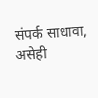संपर्क साधावा, असेही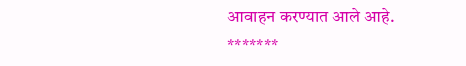आवाहन करण्यात आले आहे.
*******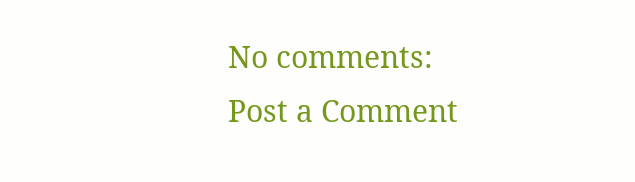No comments:
Post a Comment